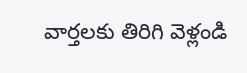వార్తలకు తిరిగి వెళ్లండి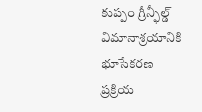కుప్పం గ్రీన్ఫీల్డ్ విమానాశ్రయానికి భూసేకరణ ప్రక్రియ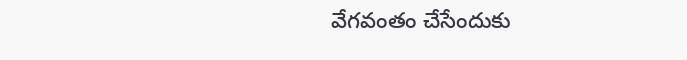వేగవంతం చేసేందుకు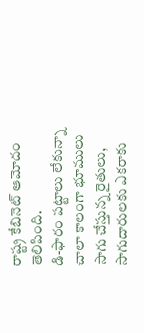రాష్ట్ర కేబినెట్ ఆమోదం తెలిపింది.
డి-ఫారం పట్టాలు లేకున్నా చాలా కాలంగా భూములు సాగు చేస్తున్న రైతులు, సాగుదారులకు ఎకరాకు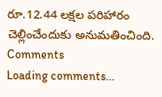రూ.12.44 లక్షల పరిహారం చెల్లించేందుకు అనుమతించింది.
Comments
Loading comments...